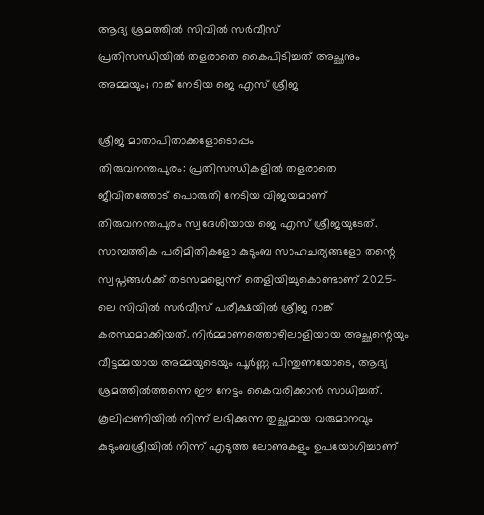ആദ്യ ശ്രമത്തിൽ സിവിൽ സർവീസ്
പ്രതിസന്ധിയിൽ തളരാതെ കൈപിടിച്ചത് അച്ഛനും അമ്മയും; റാങ്ക് നേടിയ ജെ എസ് ശ്രീജ

ശ്രീജ മാതാപിതാക്കളോടൊപ്പം
തിരുവനന്തപുരം: പ്രതിസന്ധികളിൽ തളരാതെ ജീവിതത്തോട് പൊരുതി നേടിയ വിജയമാണ് തിരുവനന്തപുരം സ്വദേശിയായ ജെ എസ് ശ്രീജയുടേത്. സാമ്പത്തിക പരിമിതികളോ കുടുംബ സാഹചര്യങ്ങളോ തന്റെ സ്വപ്നങ്ങൾക്ക് തടസമല്ലെന്ന് തെളിയിച്ചുകൊണ്ടാണ് 2025-ലെ സിവിൽ സർവീസ് പരീക്ഷയിൽ ശ്രീജ റാങ്ക് കരസ്ഥമാക്കിയത്. നിർമ്മാണത്തൊഴിലാളിയായ അച്ഛന്റെയും വീട്ടമ്മയായ അമ്മയുടെയും പൂർണ്ണ പിന്തുണയോടെ, ആദ്യ ശ്രമത്തിൽത്തന്നെ ഈ നേട്ടം കൈവരിക്കാൻ സാധിച്ചത്.
കൂലിപ്പണിയിൽ നിന്ന് ലഭിക്കുന്ന തുച്ഛമായ വരുമാനവും കുടുംബശ്രീയിൽ നിന്ന് എടുത്ത ലോണുകളും ഉപയോഗിച്ചാണ്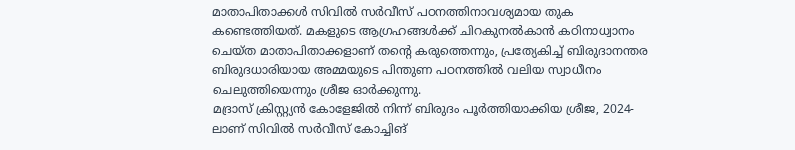മാതാപിതാക്കൾ സിവിൽ സർവീസ് പഠനത്തിനാവശ്യമായ തുക കണ്ടെത്തിയത്. മകളുടെ ആഗ്രഹങ്ങൾക്ക് ചിറകുനൽകാൻ കഠിനാധ്വാനം ചെയ്ത മാതാപിതാക്കളാണ് തന്റെ കരുത്തെന്നും, പ്രത്യേകിച്ച് ബിരുദാനന്തര ബിരുദധാരിയായ അമ്മയുടെ പിന്തുണ പഠനത്തിൽ വലിയ സ്വാധീനം ചെലുത്തിയെന്നും ശ്രീജ ഓർക്കുന്നു.
മദ്രാസ് ക്രിസ്റ്റ്യൻ കോളേജിൽ നിന്ന് ബിരുദം പൂർത്തിയാക്കിയ ശ്രീജ, 2024-ലാണ് സിവിൽ സർവീസ് കോച്ചിങ്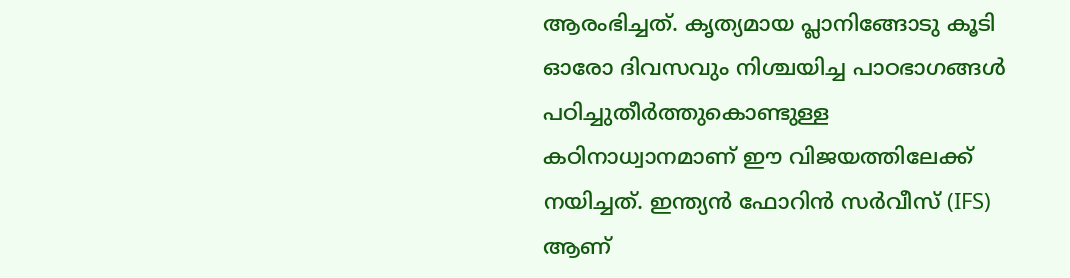ആരംഭിച്ചത്. കൃത്യമായ പ്ലാനിങ്ങോടു കൂടി ഓരോ ദിവസവും നിശ്ചയിച്ച പാഠഭാഗങ്ങൾ പഠിച്ചുതീർത്തുകൊണ്ടുള്ള കഠിനാധ്വാനമാണ് ഈ വിജയത്തിലേക്ക് നയിച്ചത്. ഇന്ത്യൻ ഫോറിൻ സർവീസ് (IFS) ആണ്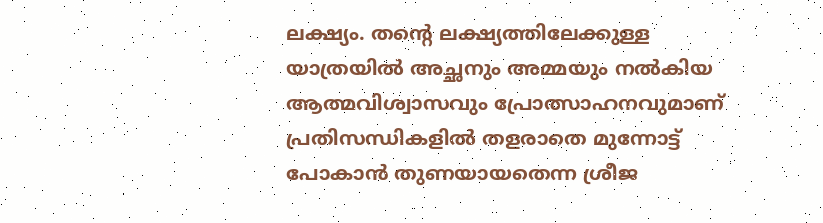ലക്ഷ്യം. തന്റെ ലക്ഷ്യത്തിലേക്കുള്ള യാത്രയിൽ അച്ഛനും അമ്മയും നൽകിയ ആത്മവിശ്വാസവും പ്രോത്സാഹനവുമാണ് പ്രതിസന്ധികളിൽ തളരാതെ മുന്നോട്ട് പോകാൻ തുണയായതെന്ന ശ്രീജ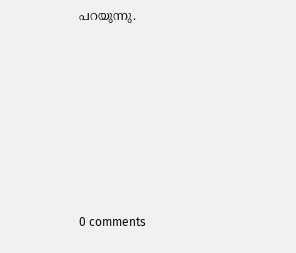പറയുന്നു.










0 comments